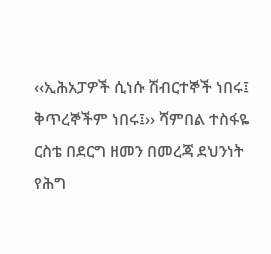‹‹ኢሕአፓዎች ሲነሱ ሽብርተኞች ነበሩ፤ ቅጥረኞችም ነበሩ፤›› ሻምበል ተስፋዬ ርስቴ በደርግ ዘመን በመረጃ ደህንነት የሕግ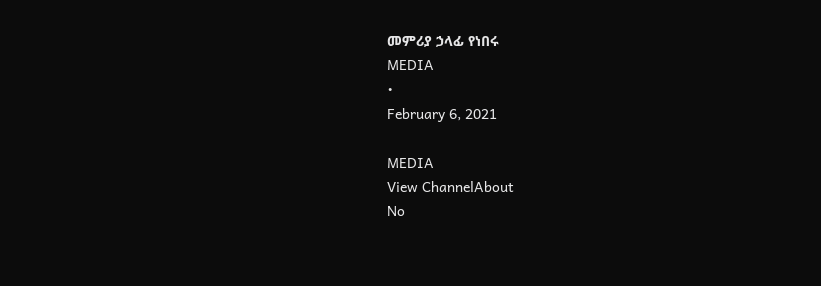መምሪያ ኃላፊ የነበሩ
MEDIA
•
February 6, 2021

MEDIA
View ChannelAbout
No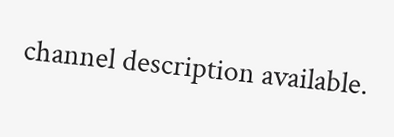channel description available.